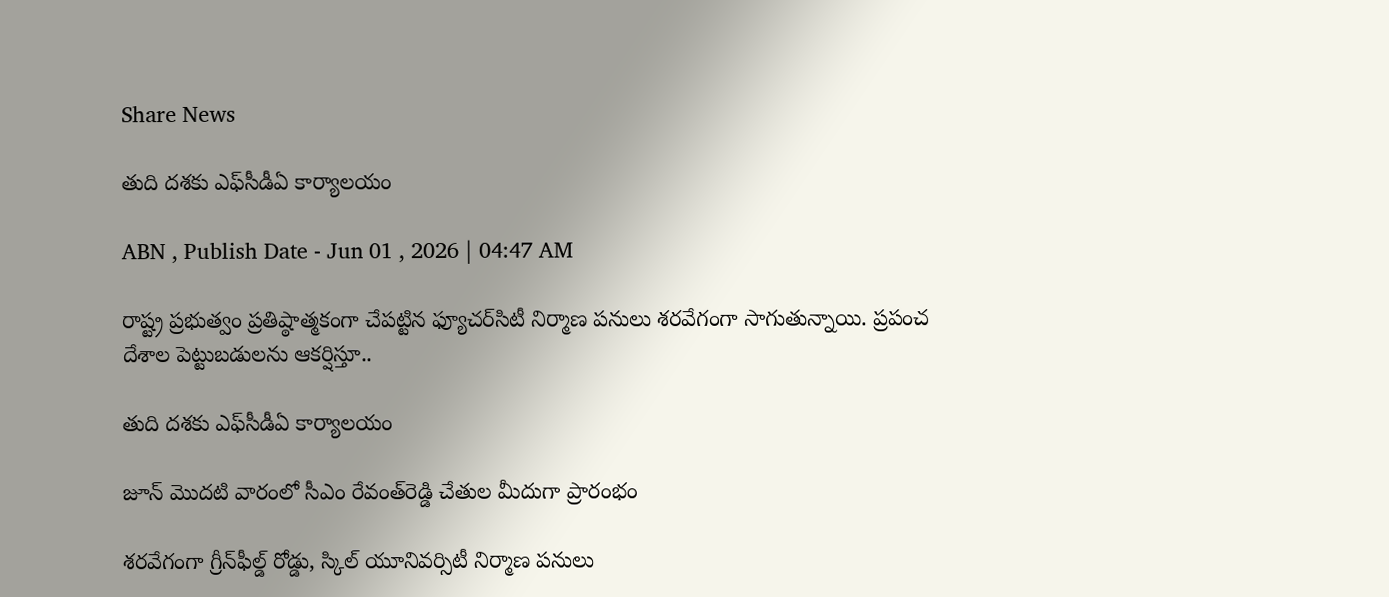Share News

తుది దశకు ఎఫ్‌సీడీఏ కార్యాలయం

ABN , Publish Date - Jun 01 , 2026 | 04:47 AM

రాష్ట్ర ప్రభుత్వం ప్రతిష్ఠాత్మకంగా చేపట్టిన ఫ్యూచర్‌సిటీ నిర్మాణ పనులు శరవేగంగా సాగుతున్నాయి. ప్రపంచ దేశాల పెట్టుబడులను ఆకర్షిస్తూ..

తుది దశకు ఎఫ్‌సీడీఏ కార్యాలయం

జూన్‌ మొదటి వారంలో సీఎం రేవంత్‌రెడ్డి చేతుల మీదుగా ప్రారంభం

శరవేగంగా గ్రీన్‌ఫీల్డ్‌ రోడ్డు, స్కిల్‌ యూనివర్సిటీ నిర్మాణ పనులు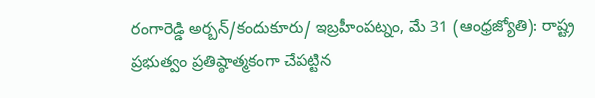రంగారెడ్డి అర్బన్‌/కందుకూరు/ ఇబ్రహీంపట్నం, మే 31 (ఆంధ్రజ్యోతి): రాష్ట్ర ప్రభుత్వం ప్రతిష్ఠాత్మకంగా చేపట్టిన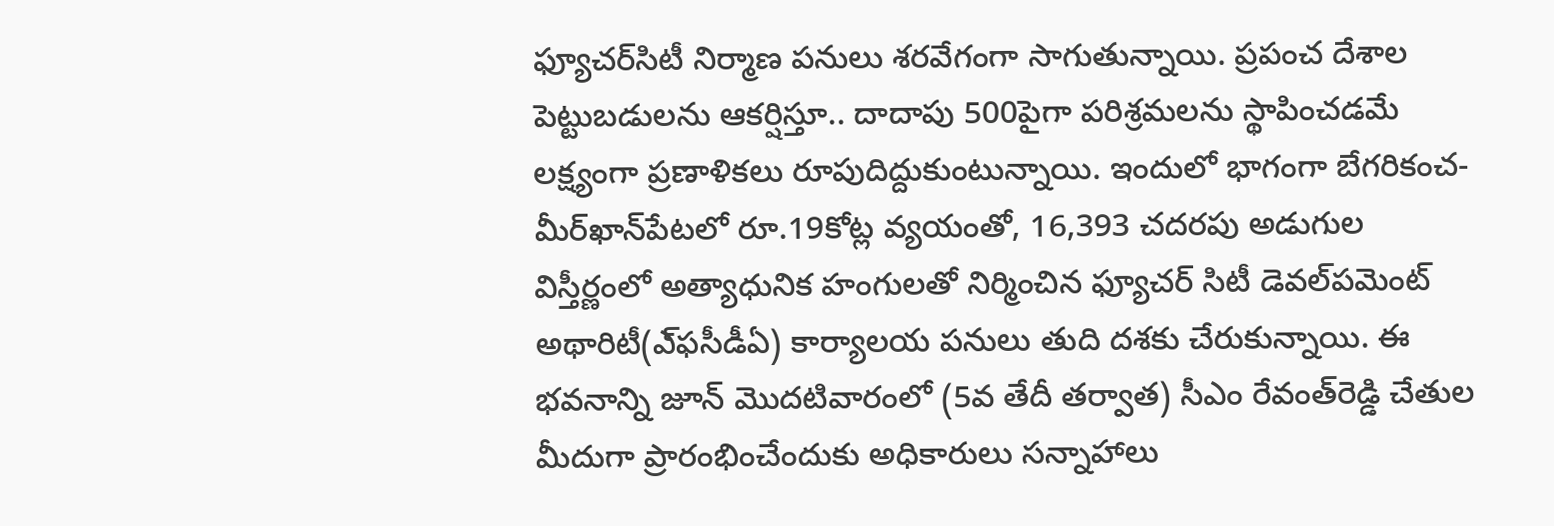ఫ్యూచర్‌సిటీ నిర్మాణ పనులు శరవేగంగా సాగుతున్నాయి. ప్రపంచ దేశాల పెట్టుబడులను ఆకర్షిస్తూ.. దాదాపు 500పైగా పరిశ్రమలను స్థాపించడమే లక్ష్యంగా ప్రణాళికలు రూపుదిద్దుకుంటున్నాయి. ఇందులో భాగంగా బేగరికంచ-మీర్‌ఖాన్‌పేటలో రూ.19కోట్ల వ్యయంతో, 16,393 చదరపు అడుగుల విస్తీర్ణంలో అత్యాధునిక హంగులతో నిర్మించిన ఫ్యూచర్‌ సిటీ డెవల్‌పమెంట్‌ అథారిటీ(ఎ్‌ఫసీడీఏ) కార్యాలయ పనులు తుది దశకు చేరుకున్నాయి. ఈ భవనాన్ని జూన్‌ మొదటివారంలో (5వ తేదీ తర్వాత) సీఎం రేవంత్‌రెడ్డి చేతుల మీదుగా ప్రారంభించేందుకు అధికారులు సన్నాహాలు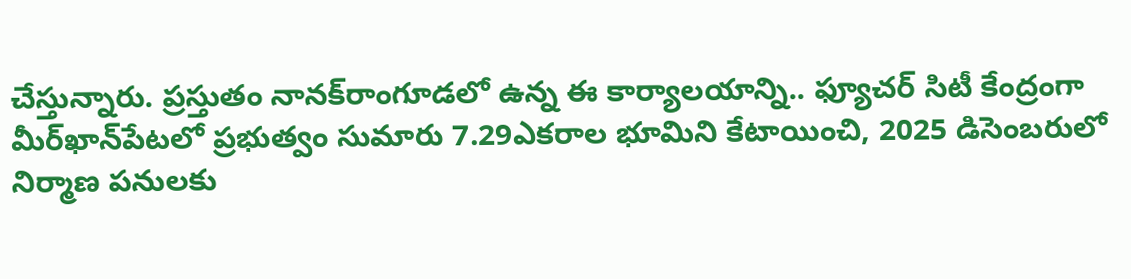చేస్తున్నారు. ప్రస్తుతం నానక్‌రాంగూడలో ఉన్న ఈ కార్యాలయాన్ని.. ఫ్యూచర్‌ సిటీ కేంద్రంగా మీర్‌ఖాన్‌పేటలో ప్రభుత్వం సుమారు 7.29ఎకరాల భూమిని కేటాయించి, 2025 డిసెంబరులో నిర్మాణ పనులకు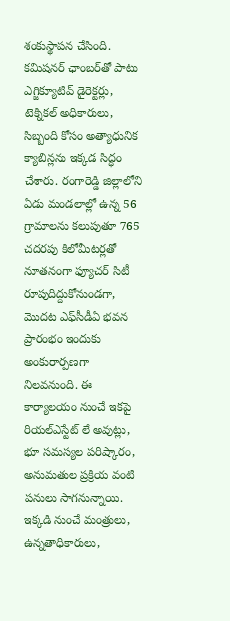శంకుస్థాపన చేసింది. కమిషనర్‌ ఛాంబర్‌తో పాటు ఎగ్జిక్యూటివ్‌ డైరెక్టర్లు, టెక్నికల్‌ అధికారులు, సిబ్బంది కోసం అత్యాధునిక క్యాబిన్లను ఇక్కడ సిద్ధం చేశారు. రంగారెడ్డి జిల్లాలోని ఏడు మండలాల్లో ఉన్న 56 గ్రామాలను కలుపుతూ 765 చదరపు కిలోమీటర్లతో నూతనంగా ఫ్యూచర్‌ సిటీ రూపుదిద్దుకోనుండగా, మొదట ఎఫ్‌సీడీఏ భవన ప్రారంభం ఇందుకు అంకురార్పణగా నిలవనుంది. ఈ కార్యాలయం నుంచే ఇకపై రియల్‌ఎస్టేట్‌ లే అవుట్లు, భూ సమస్యల పరిష్కారం, అనుమతుల ప్రక్రియ వంటి పనులు సాగనున్నాయి. ఇక్కడి నుంచే మంత్రులు, ఉన్నతాధికారులు,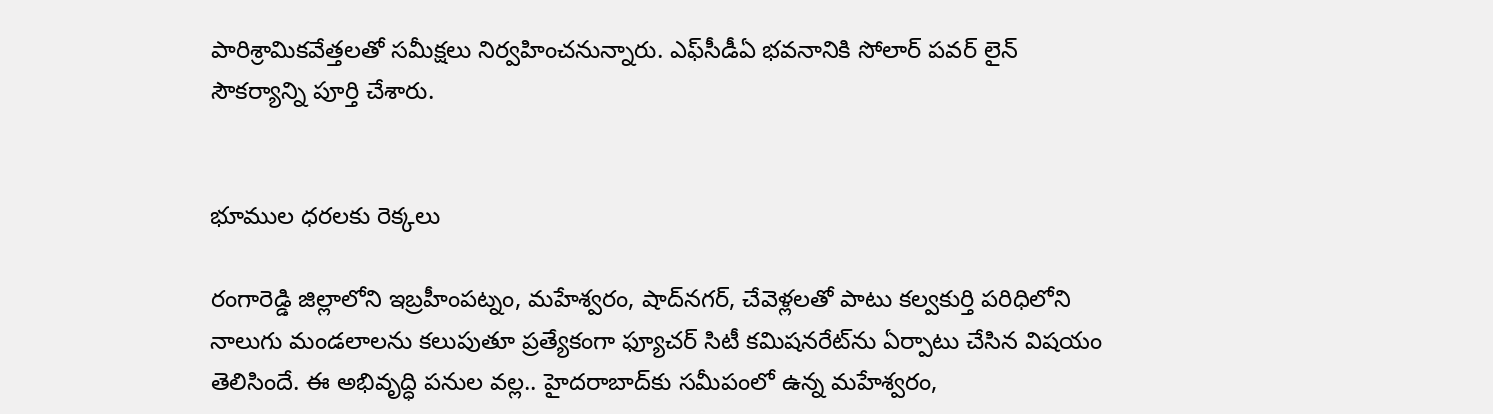పారిశ్రామికవేత్తలతో సమీక్షలు నిర్వహించనున్నారు. ఎఫ్‌సీడీఏ భవనానికి సోలార్‌ పవర్‌ లైన్‌ సౌకర్యాన్ని పూర్తి చేశారు.


భూముల ధరలకు రెక్కలు

రంగారెడ్డి జిల్లాలోని ఇబ్రహీంపట్నం, మహేశ్వరం, షాద్‌నగర్‌, చేవెళ్లలతో పాటు కల్వకుర్తి పరిధిలోని నాలుగు మండలాలను కలుపుతూ ప్రత్యేకంగా ఫ్యూచర్‌ సిటీ కమిషనరేట్‌ను ఏర్పాటు చేసిన విషయం తెలిసిందే. ఈ అభివృద్ధి పనుల వల్ల.. హైదరాబాద్‌కు సమీపంలో ఉన్న మహేశ్వరం,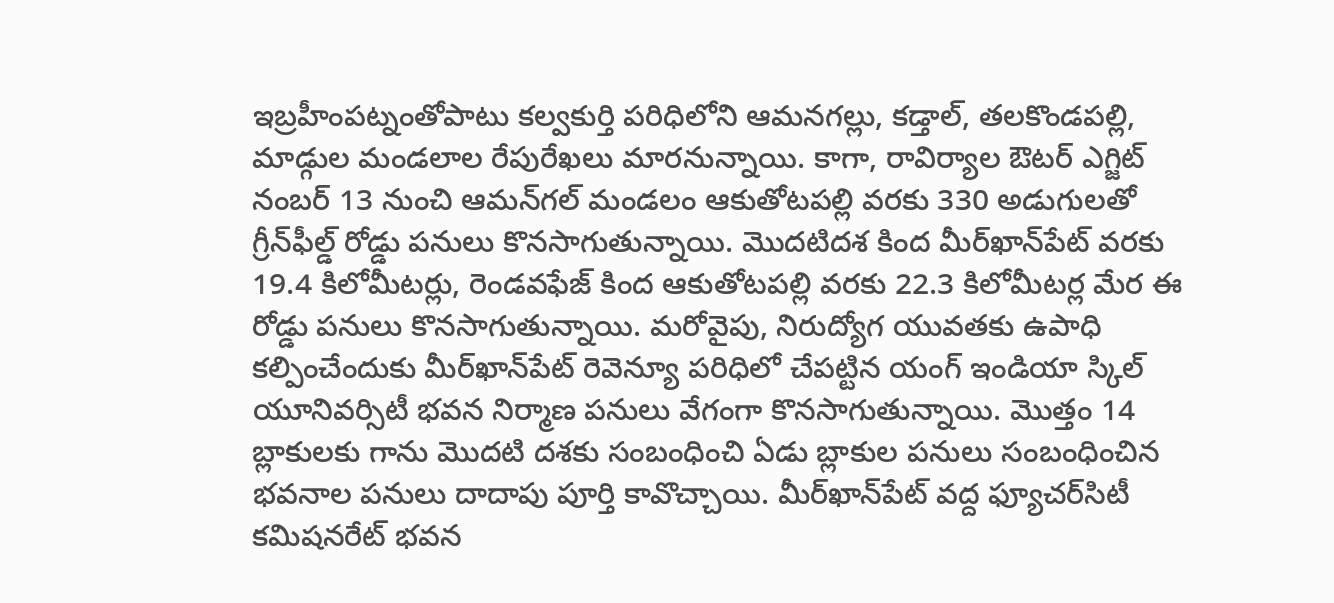ఇబ్రహీంపట్నంతోపాటు కల్వకుర్తి పరిధిలోని ఆమనగల్లు, కడ్తాల్‌, తలకొండపల్లి, మాడ్గుల మండలాల రేపురేఖలు మారనున్నాయి. కాగా, రావిర్యాల ఔటర్‌ ఎగ్జిట్‌ నంబర్‌ 13 నుంచి ఆమన్‌గల్‌ మండలం ఆకుతోటపల్లి వరకు 330 అడుగులతో గ్రీన్‌ఫీల్డ్‌ రోడ్డు పనులు కొనసాగుతున్నాయి. మొదటిదశ కింద మీర్‌ఖాన్‌పేట్‌ వరకు 19.4 కిలోమీటర్లు, రెండవఫేజ్‌ కింద ఆకుతోటపల్లి వరకు 22.3 కిలోమీటర్ల మేర ఈ రోడ్డు పనులు కొనసాగుతున్నాయి. మరోవైపు, నిరుద్యోగ యువతకు ఉపాధి కల్పించేందుకు మీర్‌ఖాన్‌పేట్‌ రెవెన్యూ పరిధిలో చేపట్టిన యంగ్‌ ఇండియా స్కిల్‌ యూనివర్సిటీ భవన నిర్మాణ పనులు వేగంగా కొనసాగుతున్నాయి. మొత్తం 14 బ్లాకులకు గాను మొదటి దశకు సంబంధించి ఏడు బ్లాకుల పనులు సంబంధించిన భవనాల పనులు దాదాపు పూర్తి కావొచ్చాయి. మీర్‌ఖాన్‌పేట్‌ వద్ద ఫ్యూచర్‌సిటీ కమిషనరేట్‌ భవన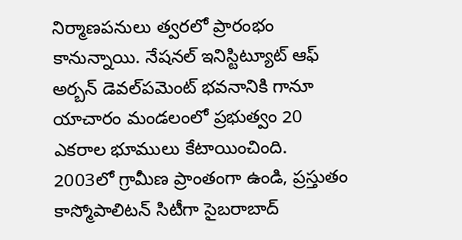నిర్మాణపనులు త్వరలో ప్రారంభం కానున్నాయి. నేషనల్‌ ఇనిస్టిట్యూట్‌ ఆఫ్‌ అర్బన్‌ డెవల్‌పమెంట్‌ భవనానికి గానూ యాచారం మండలంలో ప్రభుత్వం 20 ఎకరాల భూములు కేటాయించింది. 2003లో గ్రామీణ ప్రాంతంగా ఉండి, ప్రస్తుతం కాస్మోపాలిటన్‌ సిటీగా సైబరాబాద్‌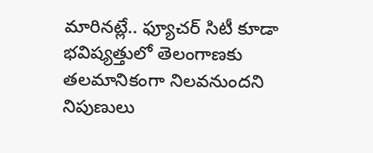మారినట్లే.. ఫ్యూచర్‌ సిటీ కూడా భవిష్యత్తులో తెలంగాణకు తలమానికంగా నిలవనుందని నిపుణులు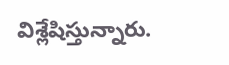విశ్లేషిస్తున్నారు.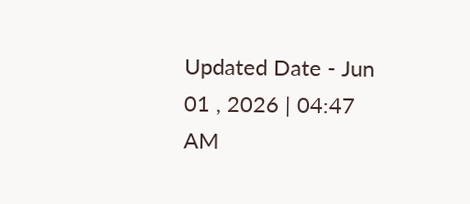Updated Date - Jun 01 , 2026 | 04:47 AM